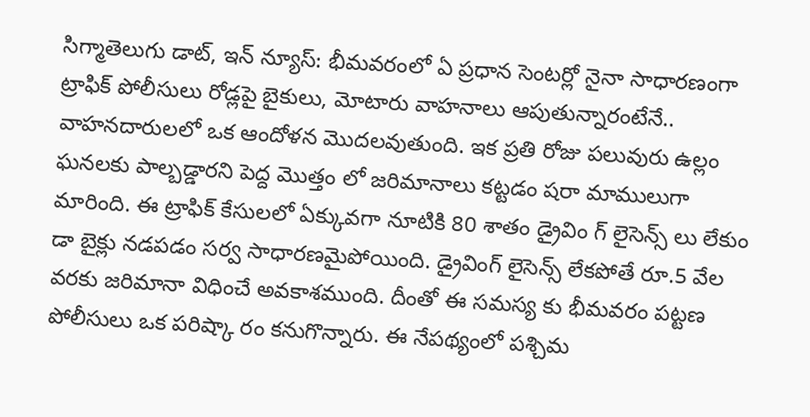సిగ్మాతెలుగు డాట్, ఇన్ న్యూస్: భీమవరంలో ఏ ప్రధాన సెంటర్లో నైనా సాధారణంగా ట్రాఫిక్ పోలీసులు రోడ్లపై బైకులు, మోటారు వాహనాలు ఆపుతున్నారంటేనే.. వాహనదారులలో ఒక ఆందోళన మొదలవుతుంది. ఇక ప్రతి రోజు పలువురు ఉల్లం ఘనలకు పాల్బడ్డారని పెద్ద మొత్తం లో జరిమానాలు కట్టడం షరా మాములుగా మారింది. ఈ ట్రాఫిక్ కేసులలో ఏక్కువగా నూటికి 80 శాతం డ్రైవిం గ్ లైసెన్స్ లు లేకుం డా బైక్లు నడపడం సర్వ సాధారణమైపోయింది. డ్రైవింగ్ లైసెన్స్ లేకపోతే రూ.5 వేల వరకు జరిమానా విధించే అవకాశముంది. దీంతో ఈ సమస్య కు భీమవరం పట్టణ పోలీసులు ఒక పరిష్కా రం కనుగొన్నారు. ఈ నేపథ్యంలో పశ్చిమ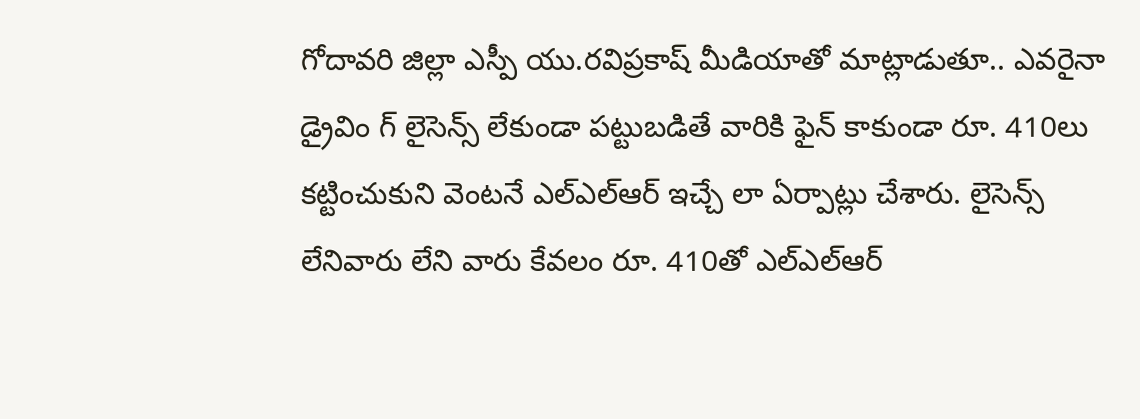గోదావరి జిల్లా ఎస్పీ యు.రవిప్రకాష్ మీడియాతో మాట్లాడుతూ.. ఎవరైనా డ్రైవిం గ్ లైసెన్స్ లేకుండా పట్టుబడితే వారికి ఫైన్ కాకుండా రూ. 410లు కట్టించుకుని వెంటనే ఎల్ఎల్ఆర్ ఇచ్చే లా ఏర్పాట్లు చేశారు. లైసెన్స్ లేనివారు లేని వారు కేవలం రూ. 410తో ఎల్ఎల్ఆర్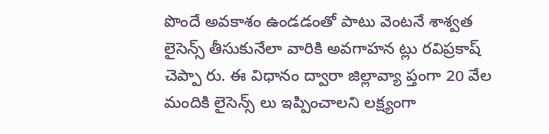పొందే అవకాశం ఉండడంతో పాటు వెంటనే శాశ్వత లైసెన్స్ తీసుకునేలా వారికి అవగాహన ట్లు రవిప్రకాష్ చెప్పా రు. ఈ విధానం ద్వారా జిల్లావ్యా ప్తంగా 20 వేల మందికి లైసెన్స్ లు ఇప్పించాలని లక్ష్యంగా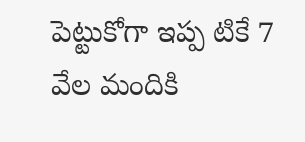పెట్టుకోగా ఇప్ప టికే 7 వేల మందికి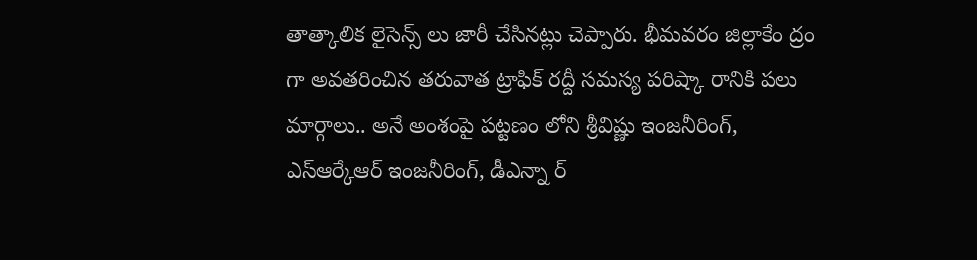తాత్కాలిక లైసెన్స్ లు జారీ చేసినట్లు చెప్పారు. భీమవరం జిల్లాకేం ద్రం గా అవతరించిన తరువాత ట్రాఫిక్ రద్దీ సమస్య పరిష్కా రానికి పలు మార్గాలు.. అనే అంశంపై పట్టణం లోని శ్రీవిష్ణు ఇంజనీరింగ్, ఎస్ఆర్కేఆర్ ఇంజనీరింగ్, డీఎన్నా ర్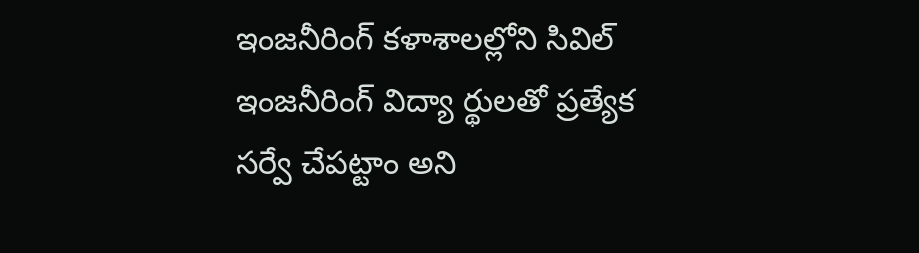ఇంజనీరింగ్ కళాశాలల్లోని సివిల్ ఇంజనీరింగ్ విద్యా ర్థులతో ప్రత్యేక సర్వే చేపట్టాం అని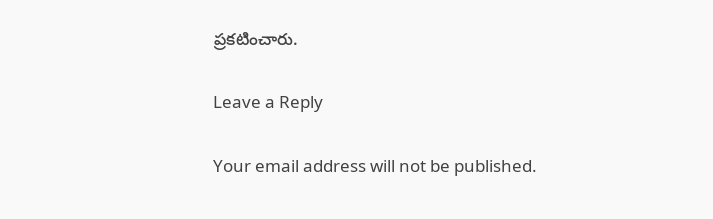ప్రకటించారు.

Leave a Reply

Your email address will not be published.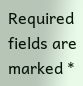Required fields are marked *